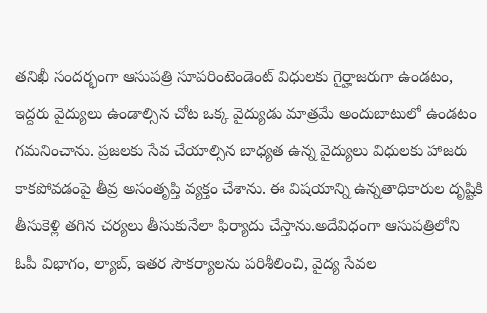తనిఖీ సందర్భంగా ఆసుపత్రి సూపరింటెండెంట్ విధులకు గైర్హాజరుగా ఉండటం, ఇద్దరు వైద్యులు ఉండాల్సిన చోట ఒక్క వైద్యుడు మాత్రమే అందుబాటులో ఉండటం గమనించాను. ప్రజలకు సేవ చేయాల్సిన బాధ్యత ఉన్న వైద్యులు విధులకు హాజరు కాకపోవడంపై తీవ్ర అసంతృప్తి వ్యక్తం చేశాను. ఈ విషయాన్ని ఉన్నతాధికారుల దృష్టికి తీసుకెళ్లి తగిన చర్యలు తీసుకునేలా ఫిర్యాదు చేస్తాను.అదేవిధంగా ఆసుపత్రిలోని ఓపీ విభాగం, ల్యాబ్, ఇతర సౌకర్యాలను పరిశీలించి, వైద్య సేవల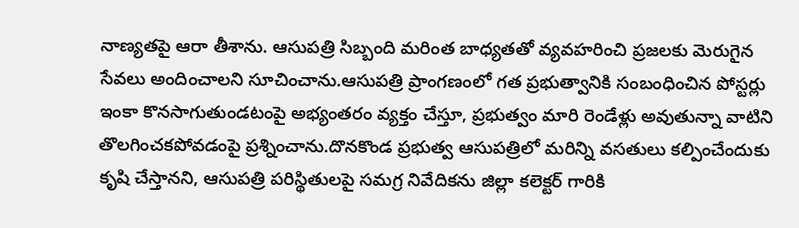నాణ్యతపై ఆరా తీశాను. ఆసుపత్రి సిబ్బంది మరింత బాధ్యతతో వ్యవహరించి ప్రజలకు మెరుగైన సేవలు అందించాలని సూచించాను.ఆసుపత్రి ప్రాంగణంలో గత ప్రభుత్వానికి సంబంధించిన పోస్టర్లు ఇంకా కొనసాగుతుండటంపై అభ్యంతరం వ్యక్తం చేస్తూ, ప్రభుత్వం మారి రెండేళ్లు అవుతున్నా వాటిని తొలగించకపోవడంపై ప్రశ్నించాను.దొనకొండ ప్రభుత్వ ఆసుపత్రిలో మరిన్ని వసతులు కల్పించేందుకు కృషి చేస్తానని, ఆసుపత్రి పరిస్థితులపై సమగ్ర నివేదికను జిల్లా కలెక్టర్ గారికి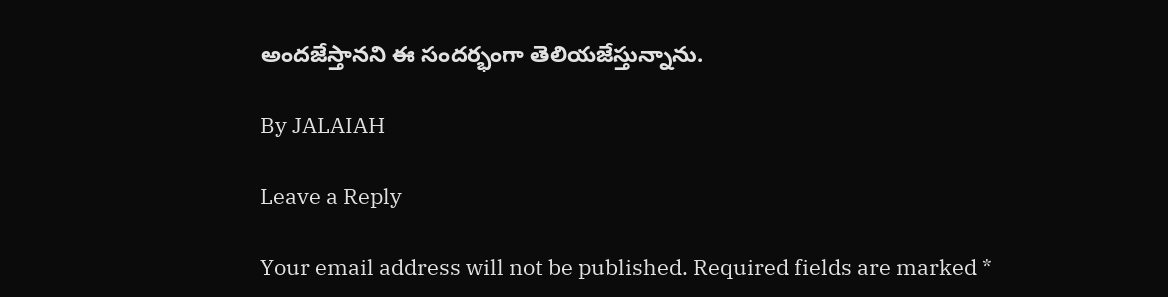అందజేస్తానని ఈ సందర్భంగా తెలియజేస్తున్నాను.

By JALAIAH

Leave a Reply

Your email address will not be published. Required fields are marked *